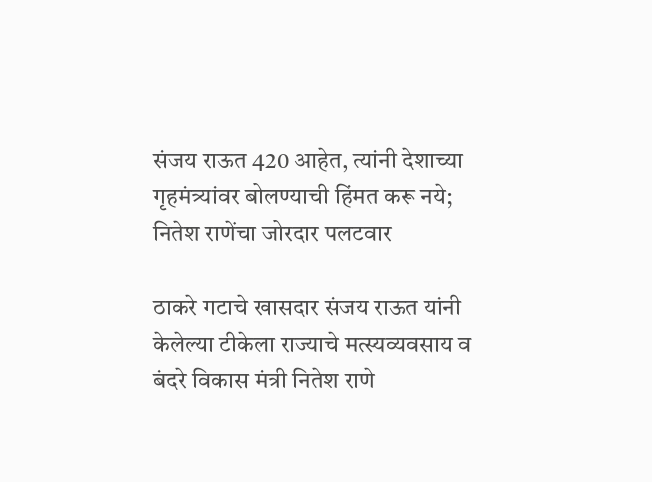संजय राऊत 420 आहेत, त्यांनी देशाच्या गृहमंत्र्यांवर बोलण्याची हिंमत करू नये; नितेश राणेंचा जोरदार पलटवार

ठाकरे गटाचे खासदार संजय राऊत यांनी केलेल्या टीकेला राज्याचे मत्स्यव्यवसाय व बंदरे विकास मंत्री नितेश राणे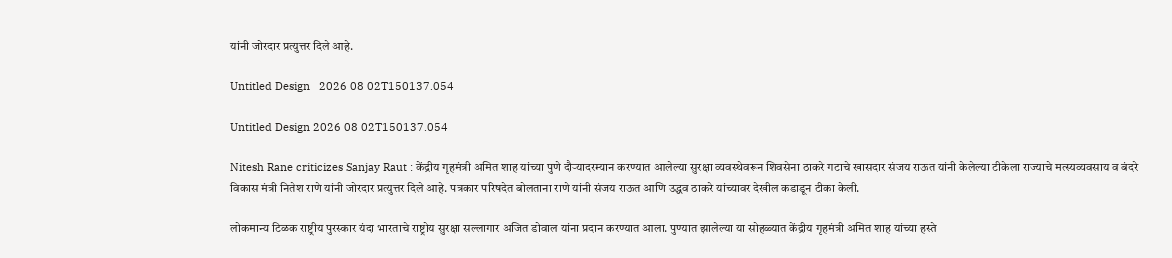यांनी जोरदार प्रत्युत्तर दिले आहे.

Untitled Design   2026 08 02T150137.054

Untitled Design 2026 08 02T150137.054

Nitesh Rane criticizes Sanjay Raut : केंद्रीय गृहमंत्री अमित शाह यांच्या पुणे दौऱ्यादरम्यान करण्यात आलेल्या सुरक्षा व्यवस्थेवरून शिवसेना ठाकरे गटाचे खासदार संजय राऊत यांनी केलेल्या टीकेला राज्याचे मत्स्यव्यवसाय व बंदरे विकास मंत्री नितेश राणे यांनी जोरदार प्रत्युत्तर दिले आहे. पत्रकार परिषदेत बोलताना राणे यांनी संजय राऊत आणि उद्धव ठाकरे यांच्यावर देखील कडाडून टीका केली.

लोकमान्य टिळक राष्ट्रीय पुरस्कार यंदा भारताचे राष्ट्रोय सुरक्षा सल्लागार अजित डोवाल यांना प्रदान करण्यात आला. पुण्यात झालेल्या या सोहळ्यात केंद्रीय गृहमंत्री अमित शाह यांच्या हस्ते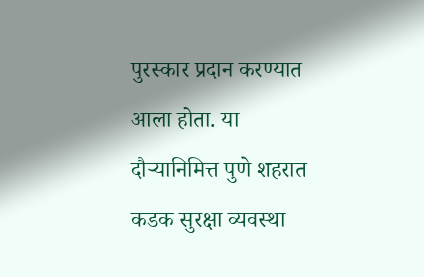पुरस्कार प्रदान करण्यात आला होता. या दौऱ्यानिमित्त पुणे शहरात कडक सुरक्षा व्यवस्था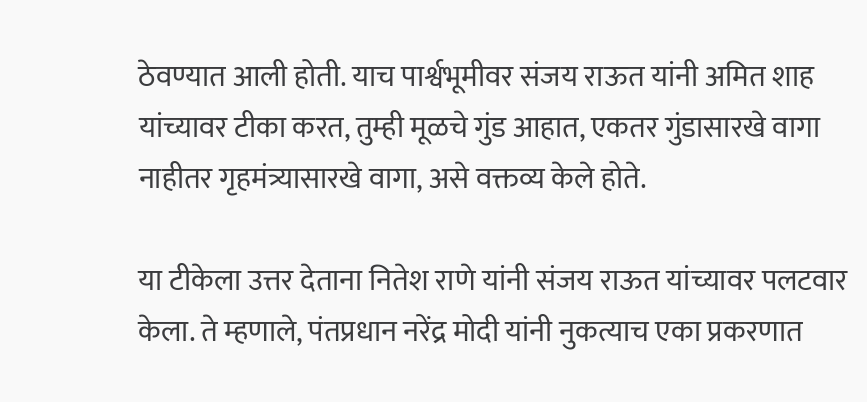ठेवण्यात आली होती. याच पार्श्वभूमीवर संजय राऊत यांनी अमित शाह यांच्यावर टीका करत, तुम्ही मूळचे गुंड आहात, एकतर गुंडासारखे वागा नाहीतर गृहमंत्र्यासारखे वागा, असे वक्तव्य केले होते.

या टीकेला उत्तर देताना नितेश राणे यांनी संजय राऊत यांच्यावर पलटवार केला. ते म्हणाले, पंतप्रधान नरेंद्र मोदी यांनी नुकत्याच एका प्रकरणात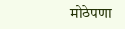मोठेपणा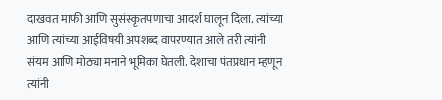दाखवत माफी आणि सुसंस्कृतपणाचा आदर्श घालून दिला. त्यांच्या आणि त्यांच्या आईविषयी अपशब्द वापरण्यात आले तरी त्यांनी संयम आणि मोठ्या मनाने भूमिका घेतली. देशाचा पंतप्रधान म्हणून त्यांनी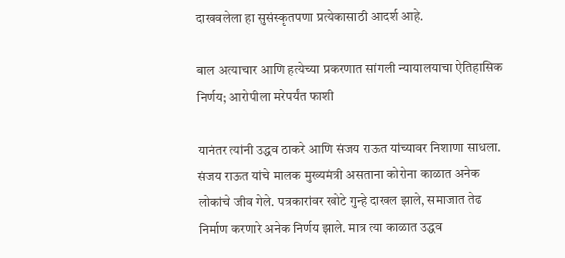दाखवलेला हा सुसंस्कृतपणा प्रत्येकासाठी आदर्श आहे.

बाल अत्याचार आणि हत्येच्या प्रकरणात सांगली न्यायालयाचा ऐतिहासिक निर्णय; आरोपीला मरेपर्यंत फाशी

यानंतर त्यांनी उद्धव ठाकरे आणि संजय राऊत यांच्यावर निशाणा साधला. संजय राऊत यांचे मालक मुख्यमंत्री असताना कोरोना काळात अनेक लोकांचे जीव गेले. पत्रकारांवर खोटे गुन्हे दाखल झाले, समाजात तेढ निर्माण करणारे अनेक निर्णय झाले. मात्र त्या काळात उद्धव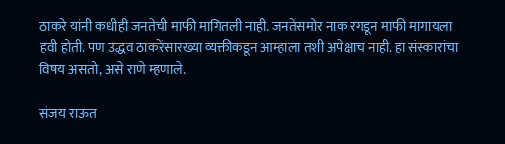ठाकरे यांनी कधीही जनतेची माफी मागितली नाही. जनतेसमोर नाक रगडून माफी मागायला हवी होती. पण उद्धव ठाकरेंसारख्या व्यक्तीकडून आम्हाला तशी अपेक्षाच नाही. हा संस्कारांचा विषय असतो, असे राणे म्हणाले.

संजय राऊत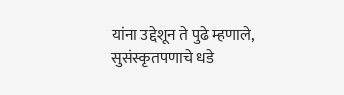यांना उद्देशून ते पुढे म्हणाले, सुसंस्कृतपणाचे धडे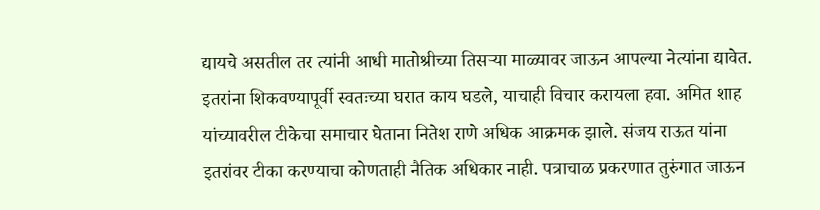द्यायचे असतील तर त्यांनी आधी मातोश्रीच्या तिसऱ्या माळ्यावर जाऊन आपल्या नेत्यांना द्यावेत. इतरांना शिकवण्यापूर्वी स्वतःच्या घरात काय घडले, याचाही विचार करायला हवा. अमित शाह यांच्यावरील टीकेचा समाचार घेताना नितेश राणे अधिक आक्रमक झाले. संजय राऊत यांना इतरांवर टीका करण्याचा कोणताही नैतिक अधिकार नाही. पत्राचाळ प्रकरणात तुरुंगात जाऊन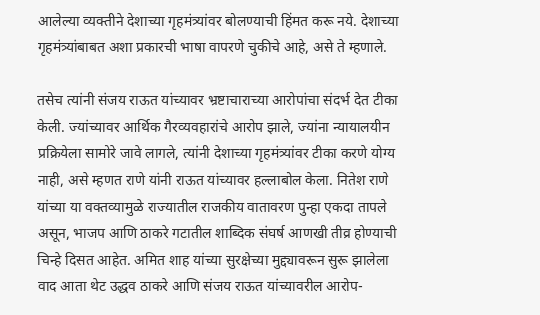आलेल्या व्यक्तीने देशाच्या गृहमंत्र्यांवर बोलण्याची हिंमत करू नये. देशाच्या गृहमंत्र्यांबाबत अशा प्रकारची भाषा वापरणे चुकीचे आहे, असे ते म्हणाले.

तसेच त्यांनी संजय राऊत यांच्यावर भ्रष्टाचाराच्या आरोपांचा संदर्भ देत टीका केली. ज्यांच्यावर आर्थिक गैरव्यवहारांचे आरोप झाले, ज्यांना न्यायालयीन प्रक्रियेला सामोरे जावे लागले, त्यांनी देशाच्या गृहमंत्र्यांवर टीका करणे योग्य नाही, असे म्हणत राणे यांनी राऊत यांच्यावर हल्लाबोल केला. नितेश राणे यांच्या या वक्तव्यामुळे राज्यातील राजकीय वातावरण पुन्हा एकदा तापले असून, भाजप आणि ठाकरे गटातील शाब्दिक संघर्ष आणखी तीव्र होण्याची चिन्हे दिसत आहेत. अमित शाह यांच्या सुरक्षेच्या मुद्द्यावरून सुरू झालेला वाद आता थेट उद्धव ठाकरे आणि संजय राऊत यांच्यावरील आरोप-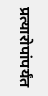प्रत्यारोपांपर्यंत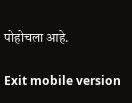पोहोचला आहे.

Exit mobile version